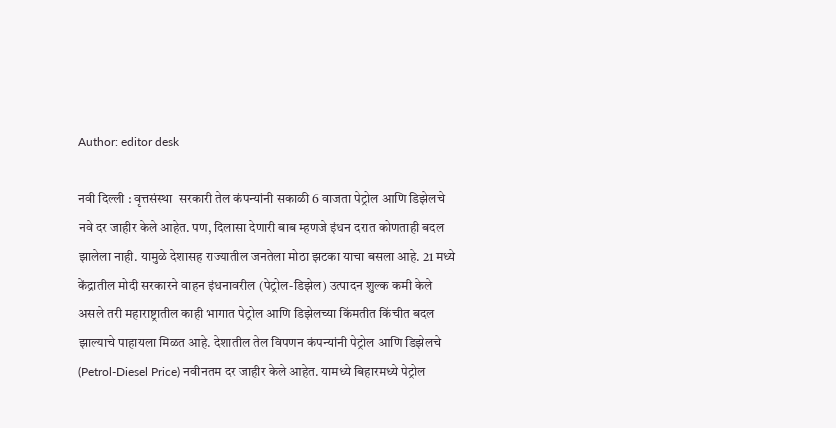Author: editor desk

नवी दिल्ली : वृत्तसंस्था  सरकारी तेल कंपन्यांनी सकाळी 6 वाजता पेट्रोल आणि डिझेलचे नवे दर जाहीर केले आहेत. पण, दिलासा देणारी बाब म्हणजे इंधन दरात कोणताही बदल झालेला नाही. यामुळे देशासह राज्यातील जनतेला मोठा झटका याचा बसला आहे. 21 मध्ये केंद्रातील मोदी सरकारने वाहन इंधनावरील (पेट्रोल-डिझेल) उत्पादन शुल्क कमी केले असले तरी महाराष्ट्रातील काही भागात पेट्रोल आणि डिझेलच्या किंमतीत किंचीत बदल झाल्याचे पाहायला मिळत आहे. देशातील तेल विपणन कंपन्यांनी पेट्रोल आणि डिझेलचे (Petrol-Diesel Price) नवीनतम दर जाहीर केले आहेत. यामध्ये बिहारमध्ये पेट्रोल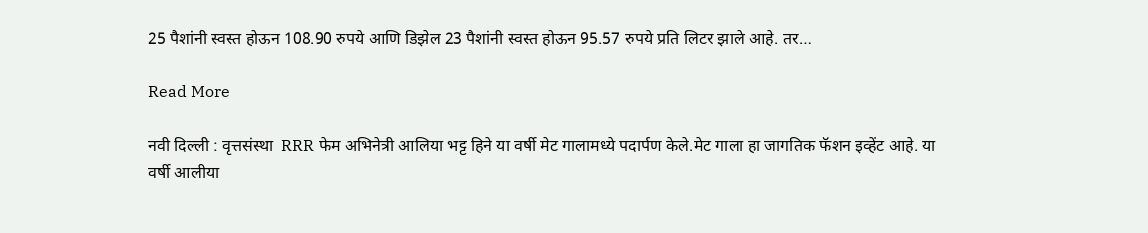25 पैशांनी स्वस्त होऊन 108.90 रुपये आणि डिझेल 23 पैशांनी स्वस्त होऊन 95.57 रुपये प्रति लिटर झाले आहे. तर…

Read More

नवी दिल्ली : वृत्तसंस्था  RRR फेम अभिनेत्री आलिया भट्ट हिने या वर्षी मेट गालामध्ये पदार्पण केले.मेट गाला हा जागतिक फॅशन इव्हेंट आहे. या वर्षी आलीया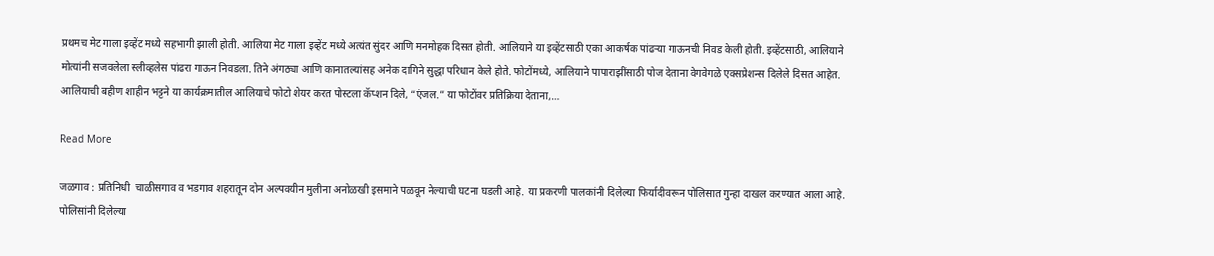प्रथमच मेट गाला इव्हेंट मध्ये सहभागी झाली होती. आलिया मेट गाला इव्हेंट मध्ये अत्यंत सुंदर आणि मनमोहक दिसत होती. आलियाने या इव्हेंटसाठी एका आकर्षक पांढऱ्या गाऊनची निवड केली होती. इव्हेंटसाठी, आलियाने मोत्यांनी सजवलेला स्लीव्हलेस पांढरा गाऊन निवडला. तिने अंगठ्या आणि कानातल्यांसह अनेक दागिने सुद्धा परिधान केले होते. फोटोंमध्ये, आलियाने पापाराझींसाठी पोज देताना वेगवेगळे एक्सप्रेशन्स दिलेले दिसत आहेत. आलियाची बहीण शाहीन भट्टने या कार्यक्रमातील आलियाचे फोटो शेयर करत पोस्टला कॅप्शन दिले, “एंजल.” या फोटोंवर प्रतिक्रिया देताना,…

Read More

जळगाव : प्रतिनिधी  चाळीसगाव व भडगाव शहरातून दोन अल्पवयीन मुलीना अनोळखी इसमाने पळवून नेल्याची घटना घडली आहे. या प्रकरणी पालकांनी दिलेल्या फिर्यादीवरून पोलिसात गुन्हा दाखल करण्यात आला आहे. पोलिसांनी दिलेल्या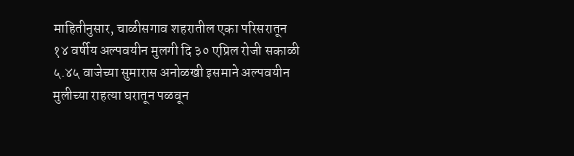माहितीनुसार, चाळीसगाव शहरातील एका परिसरातून १४ वर्षीय अल्पवयीन मुलगी दि ३० एप्रिल रोजी सकाळी ५.४५ वाजेच्या सुमारास अनोळखी इसमाने अल्पवयीन मुलीच्या राहत्या घरातून पळवून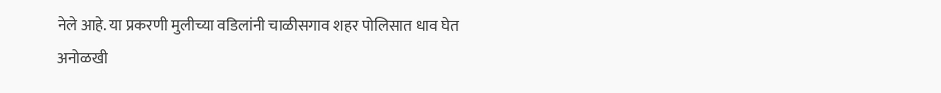नेले आहे. या प्रकरणी मुलीच्या वडिलांनी चाळीसगाव शहर पोलिसात धाव घेत अनोळखी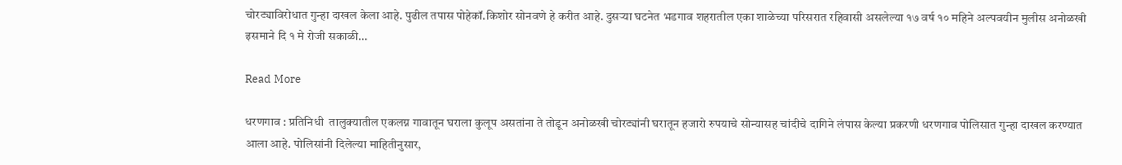चोरट्याविरोधात गुन्हा दाखल केला आहे. पुढील तपास पोहेकॉ.किशोर सोनवणे हे करीत आहे. दुसऱ्या घटनेत भडगाव शहरातील एका शाळेच्या परिसरात रहिवासी असलेल्या १७ वर्ष १० महिने अल्पवयीन मुलीस अनोळखी इसमाने दि १ मे रोजी सकाळी…

Read More

धरणगाव : प्रतिनिधी  तालुक्यातील एकलग्न गावातून घराला कुलूप असतांना ते तोडून अनोळखी चोरट्यांनी घरातून हजारो रुपयाचे सोन्यासह चांदीचे दागिने लंपास केल्या प्रकरणी धरणगाव पोलिसात गुन्हा दाखल करण्यात आला आहे. पोलिसांनी दिलेल्या माहितीनुसार,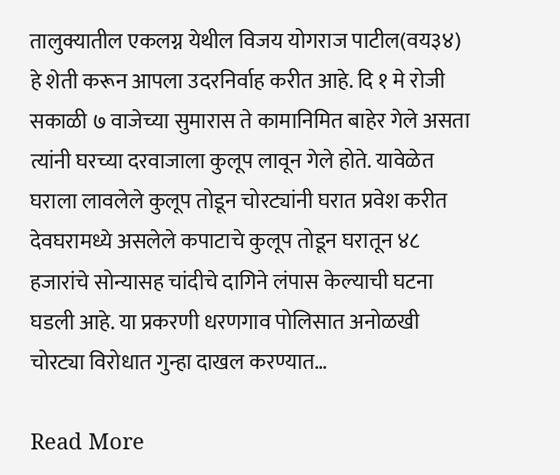तालुक्यातील एकलग्न येथील विजय योगराज पाटील(वय३४) हे शेती करून आपला उदरनिर्वाह करीत आहे. दि १ मे रोजी सकाळी ७ वाजेच्या सुमारास ते कामानिमित बाहेर गेले असता त्यांनी घरच्या दरवाजाला कुलूप लावून गेले होते. यावेळेत घराला लावलेले कुलूप तोडून चोरट्यांनी घरात प्रवेश करीत देवघरामध्ये असलेले कपाटाचे कुलूप तोडून घरातून ४८ हजारांचे सोन्यासह चांदीचे दागिने लंपास केल्याची घटना घडली आहे. या प्रकरणी धरणगाव पोलिसात अनोळखी चोरट्या विरोधात गुन्हा दाखल करण्यात…

Read More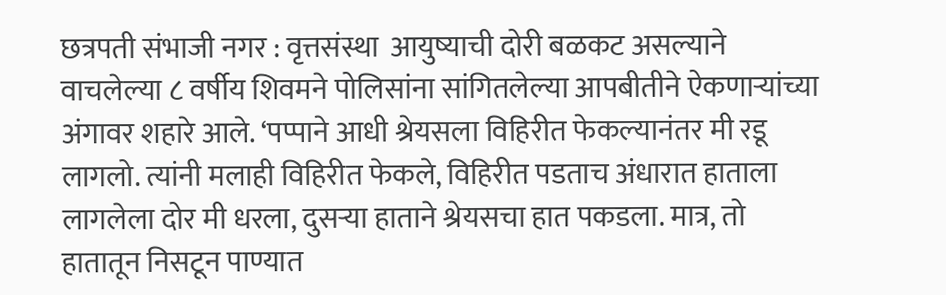छत्रपती संभाजी नगर : वृत्तसंस्था  आयुष्याची दोरी बळकट असल्याने वाचलेल्या ८ वर्षीय शिवमने पोलिसांना सांगितलेल्या आपबीतीने ऐकणाऱ्यांच्या अंगावर शहारे आले. ‘पप्पाने आधी श्रेयसला विहिरीत फेकल्यानंतर मी रडू लागलो. त्यांनी मलाही विहिरीत फेकले, विहिरीत पडताच अंधारात हाताला लागलेला दोर मी धरला, दुसऱ्या हाताने श्रेयसचा हात पकडला. मात्र, तो हातातून निसटून पाण्यात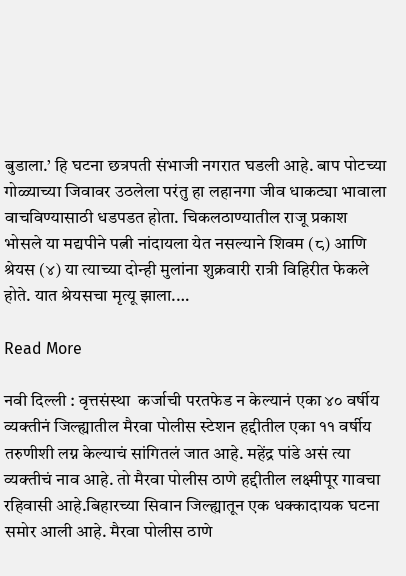बुडाला.’ हि घटना छत्रपती संभाजी नगरात घडली आहे. बाप पोटच्या गोळ्याच्या जिवावर उठलेला परंतु हा लहानगा जीव धाकट्या भावाला वाचविण्यासाठी धडपडत होता. चिकलठाण्यातील राजू प्रकाश भोसले या मद्यपीने पत्नी नांदायला येत नसल्याने शिवम (८) आणि श्रेयस (४) या त्याच्या दोन्ही मुलांना शुक्रवारी रात्री विहिरीत फेकले होते. यात श्रेयसचा मृत्यू झाला.…

Read More

नवी दिल्ली : वृत्तसंस्था  कर्जाची परतफेड न केल्यानं एका ४० वर्षीय व्यक्तीनं जिल्ह्यातील मैरवा पोलीस स्टेशन हद्दीतील एका ११ वर्षीय तरुणीशी लग्न केल्याचं सांगितलं जात आहे. महेंद्र पांडे असं त्या व्यक्तीचं नाव आहे. तो मैरवा पोलीस ठाणे हद्दीतील लक्ष्मीपूर गावचा रहिवासी आहे.बिहारच्या सिवान जिल्ह्यातून एक धक्कादायक घटना समोर आली आहे. मैरवा पोलीस ठाणे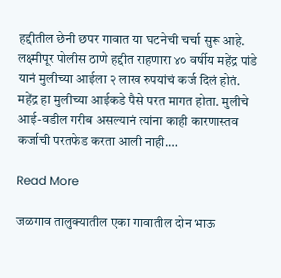हद्दीतील छेनी छपर गावात या घटनेची चर्चा सुरू आहे. लक्ष्मीपूर पोलीस ठाणे हद्दीत राहणारा ४० वर्षीय महेंद्र पांडे यानं मुलीच्या आईला २ लाख रुपयांचं कर्ज दिलं होतं. महेंद्र हा मुलीच्या आईकडे पैसे परत मागत होता. मुलीचे आई-वडील गरीब असल्यानं त्यांना काही कारणास्तव कर्जाची परतफेड करता आली नाही.…

Read More

जळगाव तालुक्यातील एका गावातील दोन भाऊ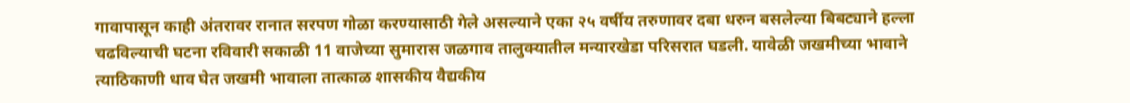गावापासून काही अंतरावर रानात सरपण गोळा करण्यासाठी गेले असल्याने एका २५ वर्षीय तरुणावर दबा धरुन बसलेल्या बिबट्याने हल्ला चढविल्याची घटना रविवारी सकाळी 11 वाजेच्या सुमारास जळगाव तालुक्यातील मन्यारखेडा परिसरात घडली. यावेळी जखमीच्या भावाने त्याठिकाणी धाव घेत जखमी भावाला तात्काळ शासकीय वैद्यकीय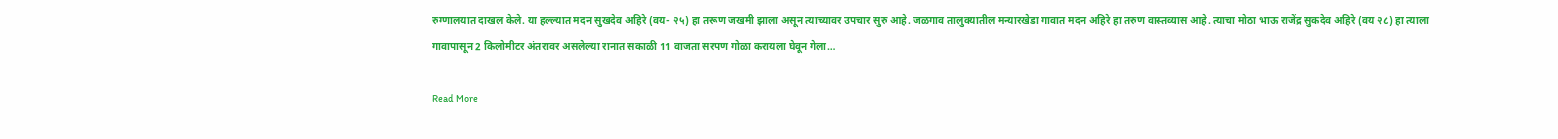रुग्णालयात दाखल केले. या हल्ल्यात मदन सुखदेव अहिरे (वय- २५) हा तरूण जखमी झाला असून त्याच्यावर उपचार सुरु आहे. जळगाव तालुक्यातील मन्यारखेडा गावात मदन अहिरे हा तरुण वास्तव्यास आहे. त्याचा मोठा भाऊ राजेंद्र सुकदेव अहिरे (वय २८) हा त्याला गावापासून 2 किलोमीटर अंतरावर असलेल्या रानात सकाळी 11 वाजता सरपण गोळा करायला घेवून गेला…

Read More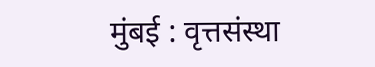मुंबई : वृत्तसंस्था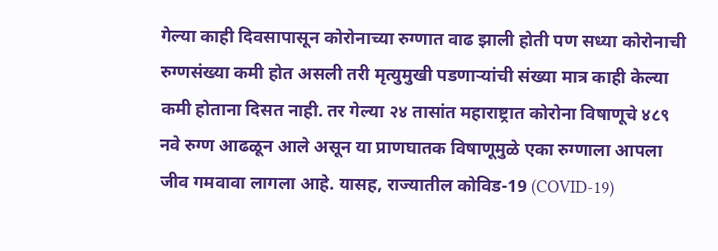गेल्या काही दिवसापासून कोरोनाच्या रुग्णात वाढ झाली होती पण सध्या कोरोनाची रुग्णसंख्या कमी होत असली तरी मृत्युमुखी पडणाऱ्यांची संख्या मात्र काही केल्या कमी होताना दिसत नाही. तर गेल्या २४ तासांत महाराष्ट्रात कोरोना विषाणूचे ४८९ नवे रुग्ण आढळून आले असून या प्राणघातक विषाणूमुळे एका रुग्णाला आपला जीव गमवावा लागला आहे. यासह, राज्यातील कोविड-19 (COVID-19)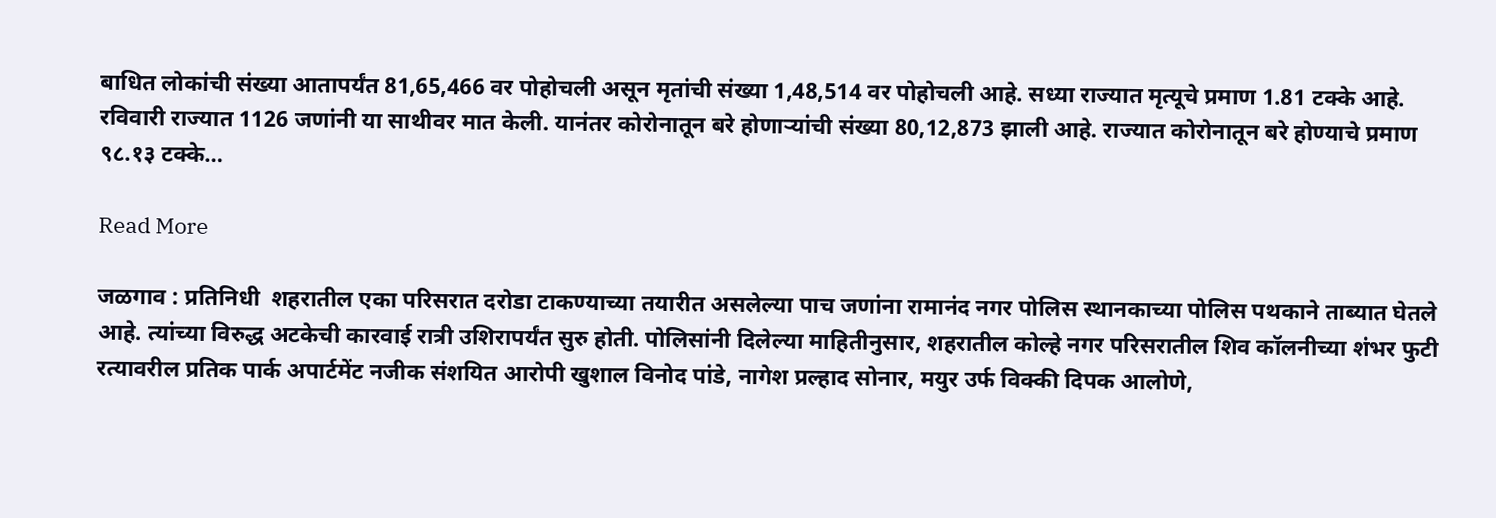बाधित लोकांची संख्या आतापर्यंत 81,65,466 वर पोहोचली असून मृतांची संख्या 1,48,514 वर पोहोचली आहे. सध्या राज्यात मृत्यूचे प्रमाण 1.81 टक्के आहे. रविवारी राज्यात 1126 जणांनी या साथीवर मात केली. यानंतर कोरोनातून बरे होणाऱ्यांची संख्या 80,12,873 झाली आहे. राज्यात कोरोनातून बरे होण्याचे प्रमाण ९८.१३ टक्के…

Read More

जळगाव : प्रतिनिधी  शहरातील एका परिसरात दरोडा टाकण्याच्या तयारीत असलेल्या पाच जणांना रामानंद नगर पोलिस स्थानकाच्या पोलिस पथकाने ताब्यात घेतले आहे. त्यांच्या विरुद्ध अटकेची कारवाई रात्री उशिरापर्यंत सुरु होती. पोलिसांनी दिलेल्या माहितीनुसार, शहरातील कोल्हे नगर परिसरातील शिव कॉलनीच्या शंभर फुटी रत्यावरील प्रतिक पार्क अपार्टमेंट नजीक संशयित आरोपी खुशाल विनोद पांडे, नागेश प्रल्हाद सोनार, मयुर उर्फ विक्की दिपक आलोणे,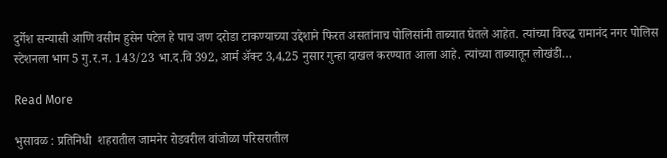दुर्गेश सन्यासी आणि वसीम हुसेन पटेल हे पाच जण दरोडा टाकण्याच्या उद्देशाने फिरत असतांनाच पोलिसांनी ताब्यात घेतले आहेत. त्यांच्या विरुद्ध रामानंद नगर पोलिस स्टेशनला भाग 5 गु.र.न. 143/23 भा.द.वि 392, आर्म अ‍ॅक्ट 3,4,25 नुसार गुन्हा दाखल करण्यात आला आहे. त्यांच्या ताब्यातून लोखंडी…

Read More

भुसावळ : प्रतिनिधी  शहरातील जामनेर रोडवरील वांजोळा परिसरातील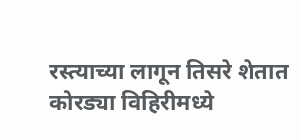रस्त्याच्या लागून तिसरे शेतात कोरड्या विहिरीमध्ये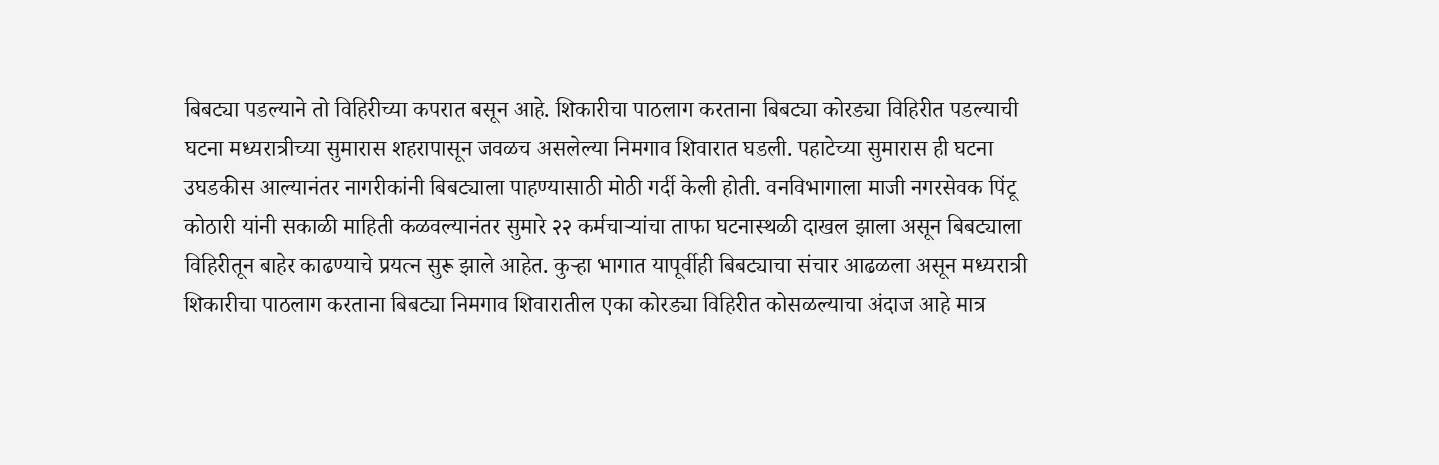बिबट्या पडल्याने तो विहिरीच्या कपरात बसून आहे. शिकारीचा पाठलाग करताना बिबट्या कोरड्या विहिरीत पडल्याची घटना मध्यरात्रीच्या सुमारास शहरापासून जवळच असलेल्या निमगाव शिवारात घडली. पहाटेच्या सुमारास ही घटना उघडकीस आल्यानंतर नागरीकांनी बिबट्याला पाहण्यासाठी मोठी गर्दी केली होती. वनविभागाला माजी नगरसेवक पिंटू कोठारी यांनी सकाळी माहिती कळवल्यानंतर सुमारे २२ कर्मचार्‍यांचा ताफा घटनास्थळी दाखल झाला असून बिबट्याला विहिरीतून बाहेर काढण्याचे प्रयत्न सुरू झाले आहेत. कुर्‍हा भागात यापूर्वीही बिबट्याचा संचार आढळला असून मध्यरात्री शिकारीचा पाठलाग करताना बिबट्या निमगाव शिवारातील एका कोरड्या विहिरीत कोसळल्याचा अंदाज आहे मात्र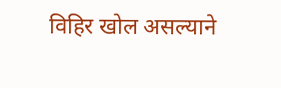विहिर खोल असल्याने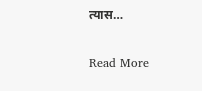त्यास…

Read More